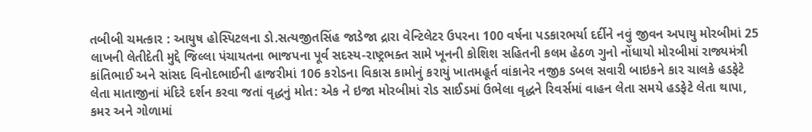તબીબી ચમત્કાર : આયુષ હોસ્પિટલના ડો.સત્યજીતસિંહ જાડેજા દ્રારા વેન્ટિલેટર ઉપરના 100 વર્ષના પડકારભર્યા દર્દીને નવું જીવન અપાયુ મોરબીમાં 25 લાખની લેતીદેતી મુદ્દે જિલ્લા પંચાયતના ભાજપના પૂર્વ સદસ્ય-રાષ્ટ્રભક્ત સામે ખૂનની કોશિશ સહિતની કલમ હેઠળ ગુનો નોંધાયો મોરબીમાં રાજ્યમંત્રી કાંતિભાઈ અને સાંસદ વિનોદભાઈની હાજરીમાં 106 કરોડના વિકાસ કામોનું કરાયું ખાતમહૂર્ત વાંકાનેર નજીક ડબલ સવારી બાઇકને કાર ચાલકે હડફેટે લેતા માતાજીનાં મંદિરે દર્શન કરવા જતાં વૃદ્ધનું મોત: એક ને ઇજા મોરબીમાં રોડ સાઈડમાં ઉભેલા વૃદ્ધને રિવર્સમાં વાહન લેતા સમયે હડફેટે લેતા થાપા, કમર અને ગોળામાં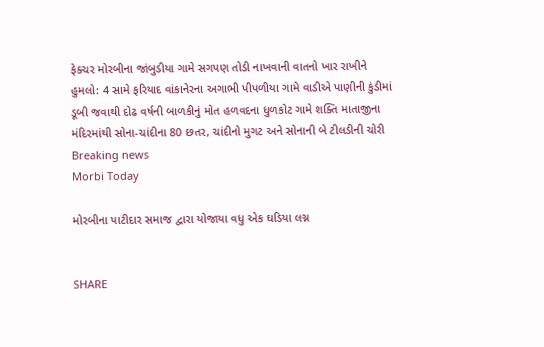ફેક્ચર મોરબીના જાંબુડીયા ગામે સગપણ તોડી નાખવાની વાતનો ખાર રાખીને હુમલો: 4 સામે ફરિયાદ વાંકાનેરના અગાભી પીપળીયા ગામે વાડીએ પાણીની કુંડીમાં ડૂબી જવાથી દોઢ વર્ષની બાળકીનું મોત હળવદના ધુળકોટ ગામે શક્તિ માતાજીના મંદિરમાંથી સોના-ચાંદીના 80 છતર, ચાંદીનો મુગટ અને સોનાની બે ટીલડીની ચોરી
Breaking news
Morbi Today

મોરબીના પાટીદાર સમાજ દ્વારા યોજાયા વધુ એક ઘડિયા લગ્ન


SHARE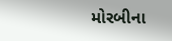મોરબીના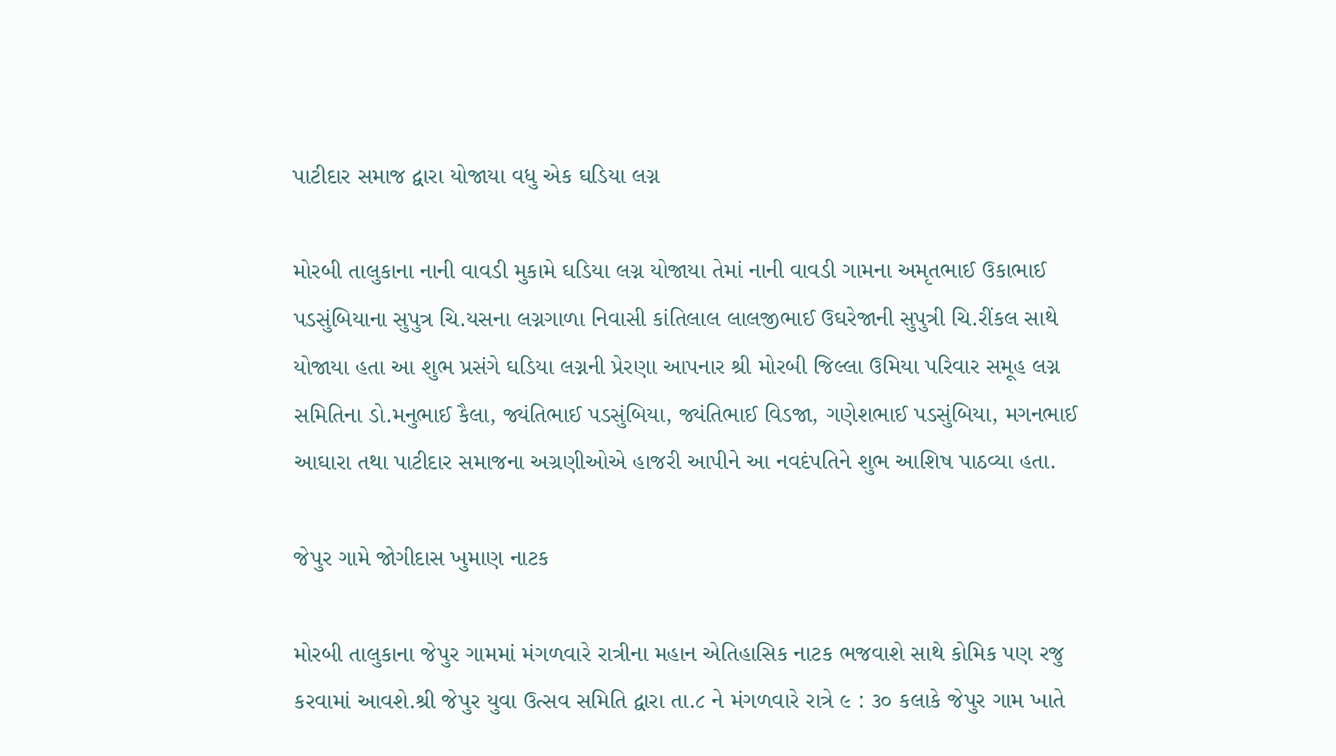પાટીદાર સમાજ દ્વારા યોજાયા વધુ એક ઘડિયા લગ્ન

મોરબી તાલુકાના નાની વાવડી મુકામે ઘડિયા લગ્ન યોજાયા તેમાં નાની વાવડી ગામના અમૃતભાઈ ઉકાભાઈ પડસુંબિયાના સુપુત્ર ચિ.યસના લગ્નગાળા નિવાસી કાંતિલાલ લાલજીભાઈ ઉઘરેજાની સુપુત્રી ચિ.રીંકલ સાથે યોજાયા હતા આ શુભ પ્રસંગે ઘડિયા લગ્નની પ્રેરણા આપનાર શ્રી મોરબી જિલ્લા ઉમિયા પરિવાર સમૂહ લગ્ન સમિતિના ડો.મનુભાઈ કૈલા, જ્યંતિભાઈ પડસુંબિયા, જ્યંતિભાઈ વિડજા, ગણેશભાઈ પડસુંબિયા, મગનભાઈ આઘારા તથા પાટીદાર સમાજના અગ્રણીઓએ હાજરી આપીને આ નવદંપતિને શુભ આશિષ પાઠવ્યા હતા.

જેપુર ગામે જોગીદાસ ખુમાણ નાટક

મોરબી તાલુકાના જેપુર ગામમાં મંગળવારે રાત્રીના મહાન એતિહાસિક નાટક ભજવાશે સાથે કોમિક પણ રજુ કરવામાં આવશે.શ્રી જેપુર યુવા ઉત્સવ સમિતિ દ્વારા તા.૮ ને મંગળવારે રાત્રે ૯ : ૩૦ કલાકે જેપુર ગામ ખાતે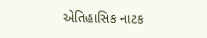એતિહાસિક નાટક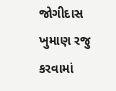જોગીદાસ ખુમાણ રજુ કરવામાં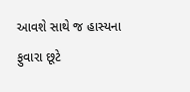આવશે સાથે જ હાસ્યના ફુવારા છૂટે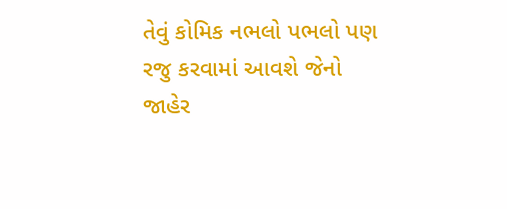તેવું કોમિક નભલો પભલો પણ રજુ કરવામાં આવશે જેનો જાહેર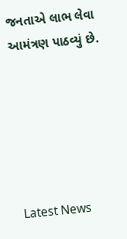જનતાએ લાભ લેવા આમંત્રણ પાઠવ્યું છે.






Latest News